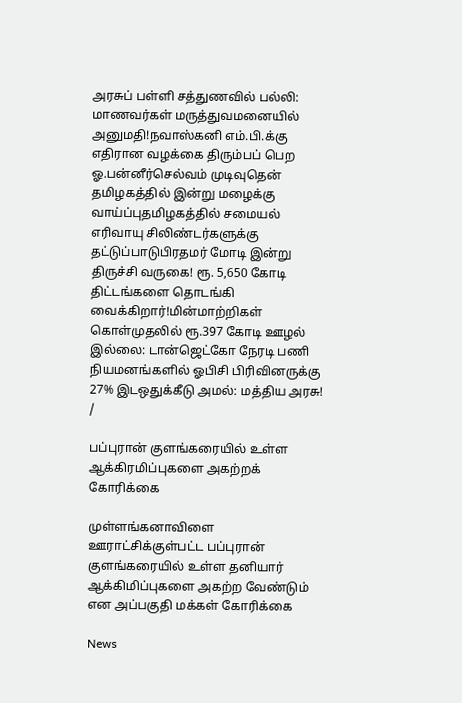அரசுப் பள்ளி சத்துணவில் பல்லி: மாணவர்கள் மருத்துவமனையில் அனுமதி!நவாஸ்கனி எம்.பி.க்கு எதிரான வழக்கை திரும்பப் பெற ஓ.பன்னீர்செல்வம் முடிவுதென் தமிழகத்தில் இன்று மழைக்கு வாய்ப்புதமிழகத்தில் சமையல் எரிவாயு சிலிண்டர்களுக்கு தட்டுப்பாடுபிரதமர் மோடி இன்று திருச்சி வருகை! ரூ. 5,650 கோடி திட்டங்களை தொடங்கி வைக்கிறார்!மின்மாற்றிகள் கொள்முதலில் ரூ.397 கோடி ஊழல் இல்லை: டான்ஜெட்கோ நேரடி பணி நியமனங்களில் ஓபிசி பிரிவினருக்கு 27% இடஒதுக்கீடு அமல்: மத்திய அரசு!
/

பப்புரான் குளங்கரையில் உள்ள ஆக்கிரமிப்புகளை அகற்றக் கோரிக்கை

முள்ளங்கனாவிளை ஊராட்சிக்குள்பட்ட பப்புரான் குளங்கரையில் உள்ள தனியார் ஆக்கிமிப்புகளை அகற்ற வேண்டும் என அப்பகுதி மக்கள் கோரிக்கை

News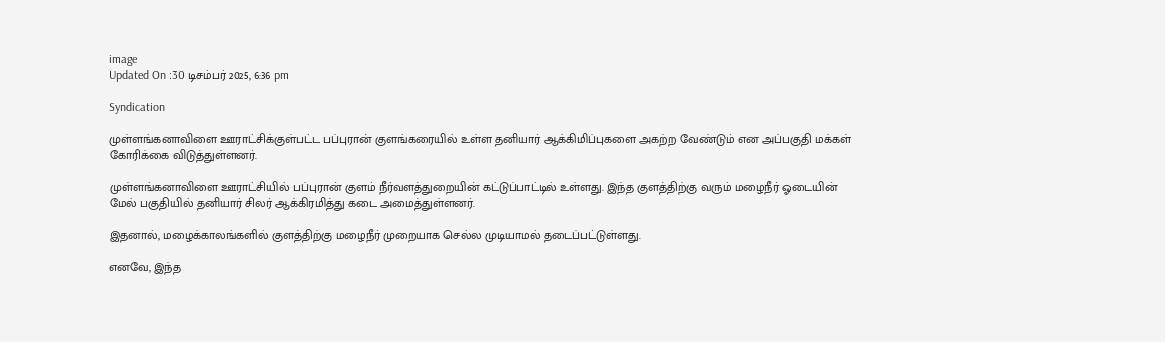image
Updated On :30 டிசம்பர் 2025, 6:36 pm

Syndication

முள்ளங்கனாவிளை ஊராட்சிக்குள்பட்ட பப்புரான் குளங்கரையில் உள்ள தனியார் ஆக்கிமிப்புகளை அகற்ற வேண்டும் என அப்பகுதி மக்கள் கோரிக்கை விடுத்துள்ளனர்.

முள்ளங்கனாவிளை ஊராட்சியில் பப்புரான் குளம் நீர்வளத்துறையின் கட்டுப்பாட்டில் உள்ளது. இந்த குளத்திற்கு வரும் மழைநீர் ஓடையின் மேல் பகுதியில் தனியார் சிலர் ஆக்கிரமித்து கடை அமைத்துள்ளனர்.

இதனால், மழைக்காலங்களில் குளத்திற்கு மழைநீர் முறையாக செல்ல முடியாமல் தடைப்பட்டுள்ளது.

எனவே, இந்த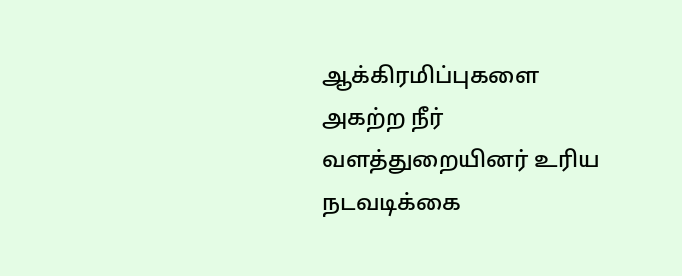ஆக்கிரமிப்புகளை அகற்ற நீர் வளத்துறையினர் உரிய நடவடிக்கை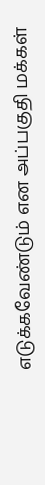எடுக்கவேண்டும் என அப்பகுதி மக்கள்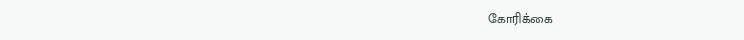கோரிக்கை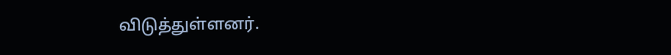விடுத்துள்ளனர்.